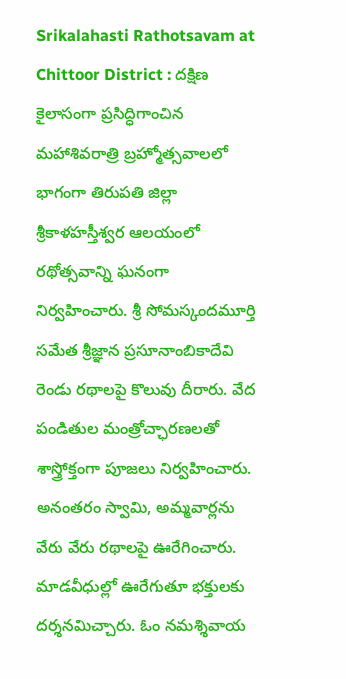Srikalahasti Rathotsavam at Chittoor District : దక్షిణ కైలాసంగా ప్రసిద్ధిగాంచిన మహాశివరాత్రి బ్రహ్మోత్సవాలలో భాగంగా తిరుపతి జిల్లా శ్రీకాళహస్తీశ్వర ఆలయంలో రథోత్సవాన్ని ఘనంగా నిర్వహించారు. శ్రీ సోమస్కందమూర్తి సమేత శ్రీజ్ఞాన ప్రసూనాంబికాదేవి రెండు రథాలపై కొలువు దీరారు. వేద పండితుల మంత్రోచ్ఛారణలతో శాస్త్రోక్తంగా పూజలు నిర్వహించారు. అనంతరం స్వామి, అమ్మవార్లను వేరు వేరు రథాలపై ఊరేగించారు. మాడవీధుల్లో ఊరేగుతూ భక్తులకు దర్శనమిచ్చారు. ఓం నమశ్శివాయ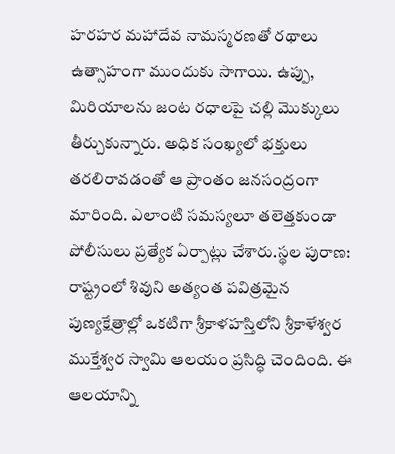హరహర మహాదేవ నామస్మరణతో రథాలు ఉత్సాహంగా ముందుకు సాగాయి. ఉప్పు, మిరియాలను జంట రధాలపై చల్లి మొక్కులు తీర్చుకున్నారు. అధిక సంఖ్యలో భక్తులు తరలిరావడంతో ఆ ప్రాంతం జనసంద్రంగా మారింది. ఎలాంటి సమస్యలూ తలెత్తకుండా పోలీసులు ప్రత్యేక ఏర్పాట్లు చేశారు.స్థల పురాణ: రాష్ట్రంలో శివుని అత్యంత పవిత్రమైన పుణ్యక్షేత్రాల్లో ఒకటిగా శ్రీకాళహస్తిలోని శ్రీకాళేశ్వర ముక్తేశ్వర స్వామి ఆలయం ప్రసిద్ధి చెందింది. ఈ ఆలయాన్ని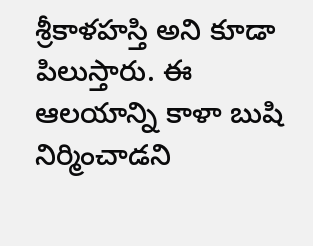శ్రీకాళహస్తి అని కూడా పిలుస్తారు. ఈ ఆలయాన్ని కాళా బుషి నిర్మించాడని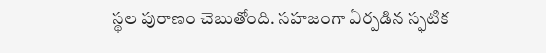స్థల పురాణం చెబుతోంది. సహజంగా ఏర్పడిన స్ఫటిక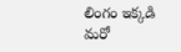లింగం ఇక్కడి మరో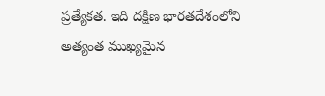ప్రత్యేకత. ఇది దక్షిణ భారతదేశంలోని అత్యంత ముఖ్యమైన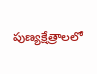పుణ్యక్షేత్రాలలో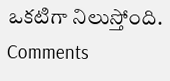ఒకటిగా నిలుస్తోంది.
Comments